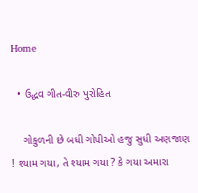Home

  • ઉદ્ધવ ગીત-વીરુ પુરોહિત

    ગોકુળની છે બધી ગોપીઓ હજુ સુધી અણજાણ ! શ્યામ ગયા, તે શ્યામ ગયા ? કે ગયા અમારા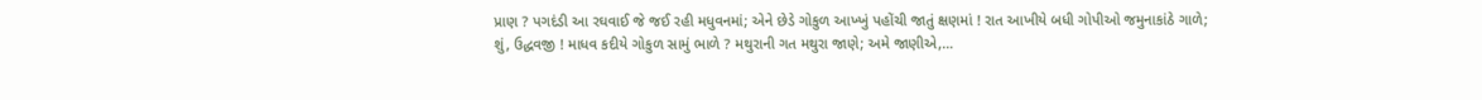પ્રાણ ? પગદંડી આ રઘવાઈ જે જઈ રહી મધુવનમાં; એને છેડે ગોકુળ આખ્ખું પહોંચી જાતું ક્ષણમાં ! રાત આખીયે બધી ગોપીઓ જમુનાકાંઠે ગાળે; શું, ઉદ્ધવજી ! માધવ કદીયે ગોકુળ સામું ભાળે ? મથુરાની ગત મથુરા જાણે; અમે જાણીએ,…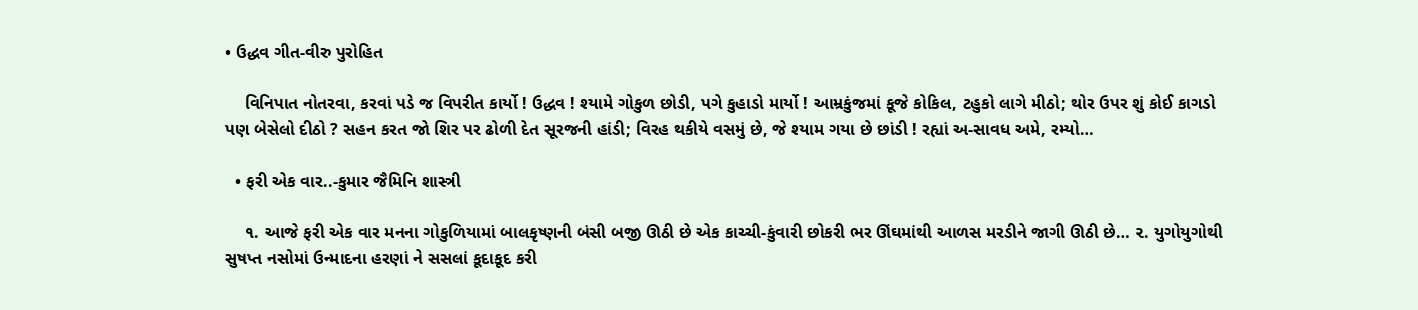• ઉદ્ધવ ગીત-વીરુ પુરોહિત

    વિનિપાત નોતરવા, કરવાં પડે જ વિપરીત કાર્યો ! ઉદ્ધવ ! શ્યામે ગોકુળ છોડી, પગે કુહાડો માર્યો ! આમ્રકુંજમાં કૂજે કોકિલ, ટહુકો લાગે મીઠો; થોર ઉપર શું કોઈ કાગડો પણ બેસેલો દીઠો ? સહન કરત જો શિર પર ઢોળી દેત સૂરજની હાંડી; વિરહ થકીયે વસમું છે, જે શ્યામ ગયા છે છાંડી ! રહ્યાં અ-સાવધ અમે, રમ્યો…

  • ફરી એક વાર..-કુમાર જૈમિનિ શાસ્ત્રી

    ૧. આજે ફરી એક વાર મનના ગોકુળિયામાં બાલકૃષ્ણની બંસી બજી ઊઠી છે એક કાચ્ચી-કુંવારી છોકરી ભર ઊંઘમાંથી આળસ મરડીને જાગી ઊઠી છે… ૨. યુગોયુગોથી સુષપ્ત નસોમાં ઉન્માદના હરણાં ને સસલાં કૂદાકૂદ કરી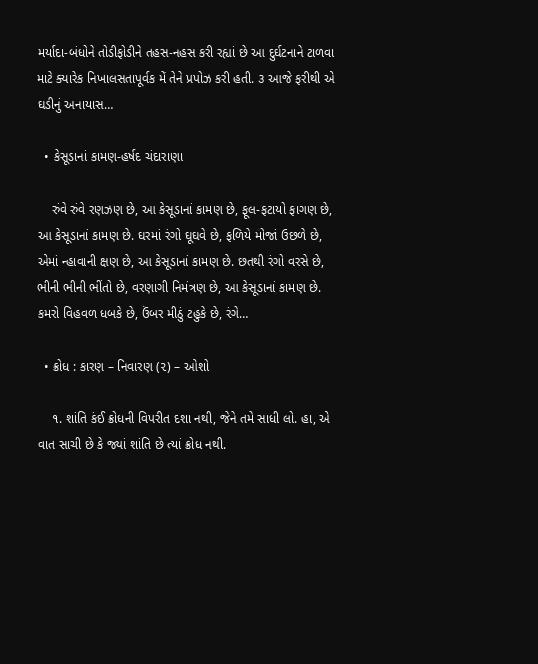મર્યાદા-બંધોને તોડીફોડીને તહસ-નહસ કરી રહ્યાં છે આ દુર્ઘટનાને ટાળવા માટે ક્યારેક નિખાલસતાપૂર્વક મેં તેને પ્રપોઝ કરી હતી. ૩ આજે ફરીથી એ ઘડીનું અનાયાસ…

  • કેસૂડાનાં કામણ-હર્ષદ ચંદારાણા

    રુંવે રુંવે રણઝણ છે, આ કેસૂડાનાં કામણ છે, ફૂલ-ફટાયો ફાગણ છે, આ કેસૂડાનાં કામણ છે. ઘરમાં રંગો ઘૂઘવે છે, ફળિયે મોજાં ઉછળે છે, એમાં ન્હાવાની ક્ષણ છે, આ કેસૂડાનાં કામણ છે. છતથી રંગો વરસે છે, ભીની ભીની ભીંતો છે, વરણાગી નિમંત્રણ છે, આ કેસૂડાનાં કામણ છે. કમરો વિહવળ ધબકે છે, ઉંબર મીઠું ટહુકે છે, રંગે…

  • ક્રોધ : કારણ – નિવારણ (૨) – ઓશો

    ૧. શાંતિ કંઈ ક્રોધની વિપરીત દશા નથી, જેને તમે સાધી લો. હા, એ વાત સાચી છે કે જ્યાં શાંતિ છે ત્યાં ક્રોધ નથી.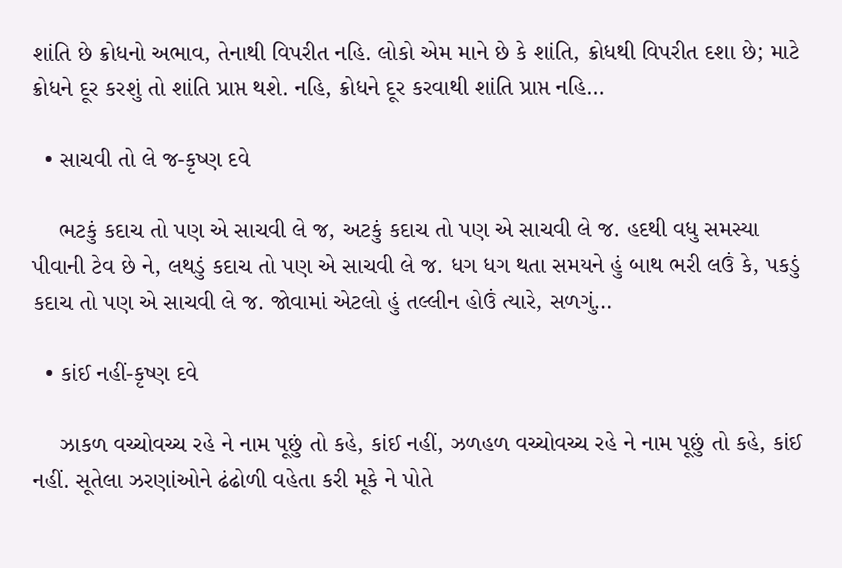શાંતિ છે ક્રોધનો અભાવ, તેનાથી વિપરીત નહિ. લોકો એમ માને છે કે શાંતિ, ક્રોધથી વિપરીત દશા છે; માટે ક્રોધને દૂર કરશું તો શાંતિ પ્રાપ્ત થશે. નહિ, ક્રોધને દૂર કરવાથી શાંતિ પ્રાપ્ત નહિ…

  • સાચવી તો લે જ-કૃષ્ણ દવે

    ભટકું કદાચ તો પણ એ સાચવી લે જ, અટકું કદાચ તો પણ એ સાચવી લે જ. હદથી વધુ સમસ્યા પીવાની ટેવ છે ને, લથડું કદાચ તો પણ એ સાચવી લે જ. ધગ ધગ થતા સમયને હું બાથ ભરી લઉં કે, પકડું કદાચ તો પણ એ સાચવી લે જ. જોવામાં એટલો હું તલ્લીન હોઉં ત્યારે, સળગું…

  • કાંઈ નહીં-કૃષ્ણ દવે

    ઝાકળ વચ્ચોવચ્ચ રહે ને નામ પૂછું તો કહે, કાંઈ નહીં, ઝળહળ વચ્ચોવચ્ચ રહે ને નામ પૂછું તો કહે, કાંઈ નહીં. સૂતેલા ઝરણાંઓને ઢંઢોળી વહેતા કરી મૂકે ને પોતે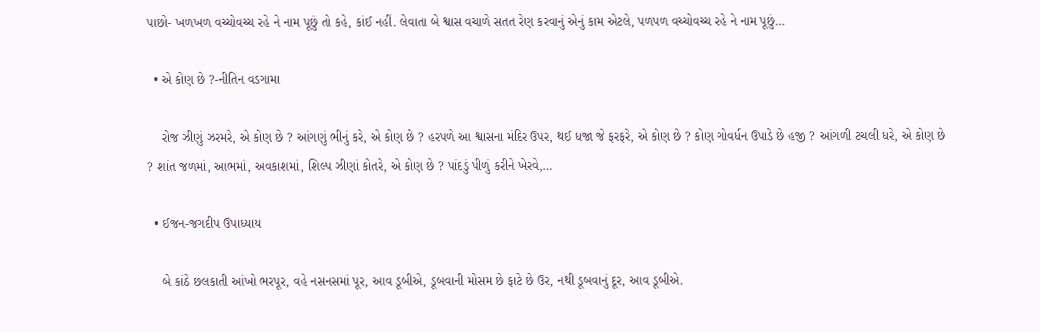પાછો- ખળખળ વચ્ચોવચ્ચ રહે ને નામ પૂછું તો કહે, કાંઈ નહીં. લેવાતા બે શ્વાસ વચાળે સતત રેણ કરવાનું એનું કામ એટલે, પળપળ વચ્ચોવચ્ચ રહે ને નામ પૂછું…

  • એ કોણ છે ?-નીતિન વડગામા

    રોજ ઝીણું ઝરમરે, એ કોણ છે ? આંગણું ભીનું કરે, એ કોણ છે ? હરપળે આ શ્વાસના મંદિર ઉપર, થઈ ધજા જે ફરફરે, એ કોણ છે ? કોણ ગોવર્ધન ઉપાડે છે હજી ? આંગળી ટચલી ધરે, એ કોણ છે ? શાંત જળમાં, આભમાં, અવકાશમાં, શિલ્પ ઝીણાં કોતરે, એ કોણ છે ? પાંદડું પીળું કરીને ખેરવે,…

  • ઈજન-જગદીપ ઉપાધ્યાય

    બે કાંઠે છલકાતી આંખો ભરપૂર, વહે નસનસમાં પૂર, આવ ડૂબીએ, ડૂબવાની મોસમ છે ફાટે છે ઉર, નથી ડૂબવાનું દૂર, આવ ડૂબીએ.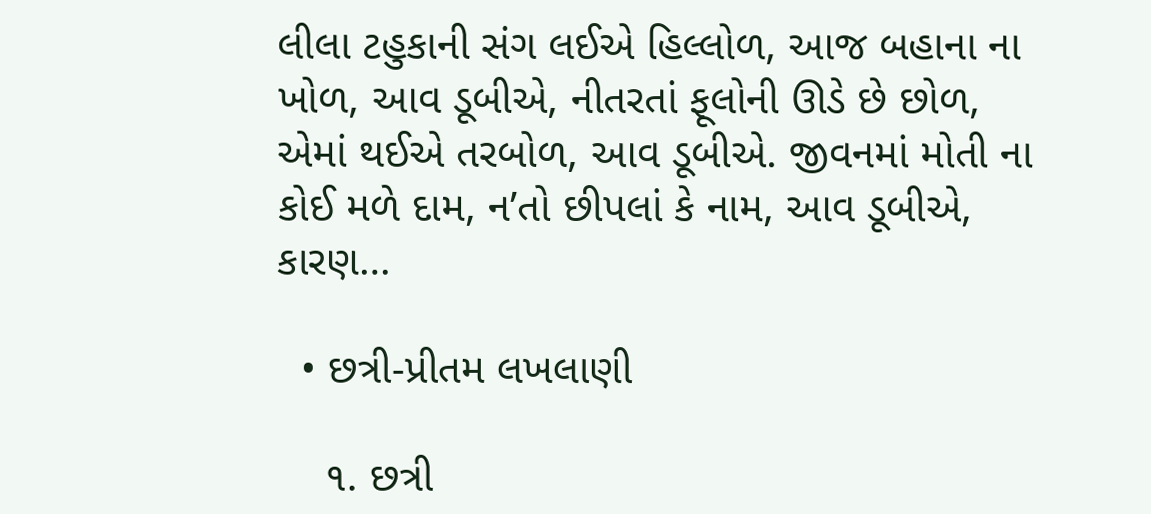લીલા ટહુકાની સંગ લઈએ હિલ્લોળ, આજ બહાના ના ખોળ, આવ ડૂબીએ, નીતરતાં ફૂલોની ઊડે છે છોળ, એમાં થઈએ તરબોળ, આવ ડૂબીએ. જીવનમાં મોતી ના કોઈ મળે દામ, ન’તો છીપલાં કે નામ, આવ ડૂબીએ, કારણ…

  • છત્રી-પ્રીતમ લખલાણી

    ૧. છત્રી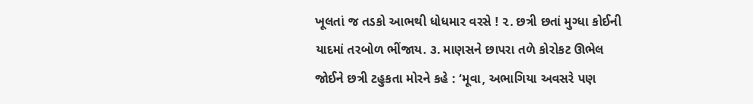ખૂલતાં જ તડકો આભથી ધોધમાર વરસે ! ૨. છત્રી છતાં મુગ્ધા કોઈની યાદમાં તરબોળ ભીંજાય. ૩. માણસને છાપરા તળે કોરોકટ ઊભેલ જોઈને છત્રી ટહુકતા મોરને કહે : ‘મૂવા, અભાગિયા અવસરે પણ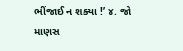ભીંજાઈ ન શક્યા !’ ૪. જો માણસ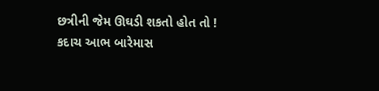છત્રીની જેમ ઊઘડી શકતો હોત તો ! કદાચ આભ બારેમાસ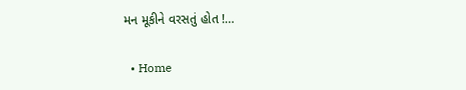મન મૂકીને વરસતું હોત !…

  • Home